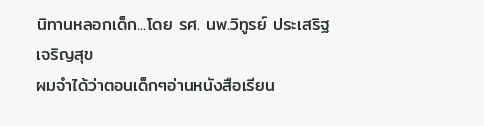นิทานหลอกเด็ก...โดย รศ. นพ.วิทูรย์ ประเสริฐเจริญสุข
ผมจำได้ว่าตอนเด็กๆอ่านหนังสือเรียน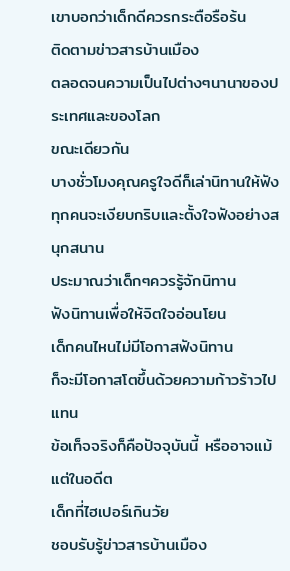เขาบอกว่าเด็กดีควรกระตือรือร้น
ติดตามข่าวสารบ้านเมือง
ตลอดจนความเป็นไปต่างๆนานาของประเทศและของโลก
ขณะเดียวกัน
บางชั่วโมงคุณครูใจดีก็เล่านิทานให้ฟัง
ทุกคนจะเงียบกริบและตั้งใจฟังอย่างสนุกสนาน
ประมาณว่าเด็กๆควรรู้จักนิทาน
ฟังนิทานเพื่อให้จิตใจอ่อนโยน
เด็กคนไหนไม่มีโอกาสฟังนิทาน
ก็จะมีโอกาสโตขึ้นด้วยความก้าวร้าวไปแทน
ข้อเท็จจริงก็คือปัจจุบันนี้ หรืออาจแม้แต่ในอดีต
เด็กที่ไฮเปอร์เกินวัย
ชอบรับรู้ข่าวสารบ้านเมือง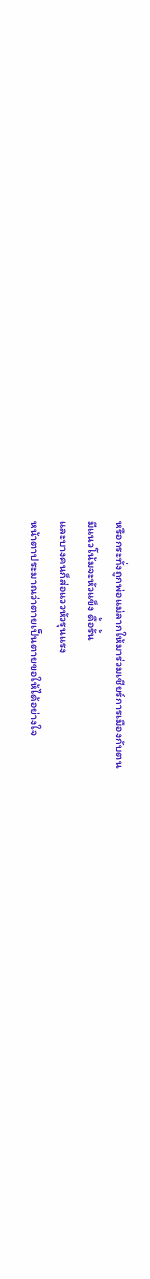หรือกระทั่งถูกพ่อแม่ลากให้มาร่วมเชียร์การเมืองกับตน
มีแนวโน้มจะหัวแข็ง ดื้อรั้น
และบางคนก็ส่อแววหัวรุนแรง
หน้าตาประมาณว่าตายเป็นตายขอให้ได้อย่างใจ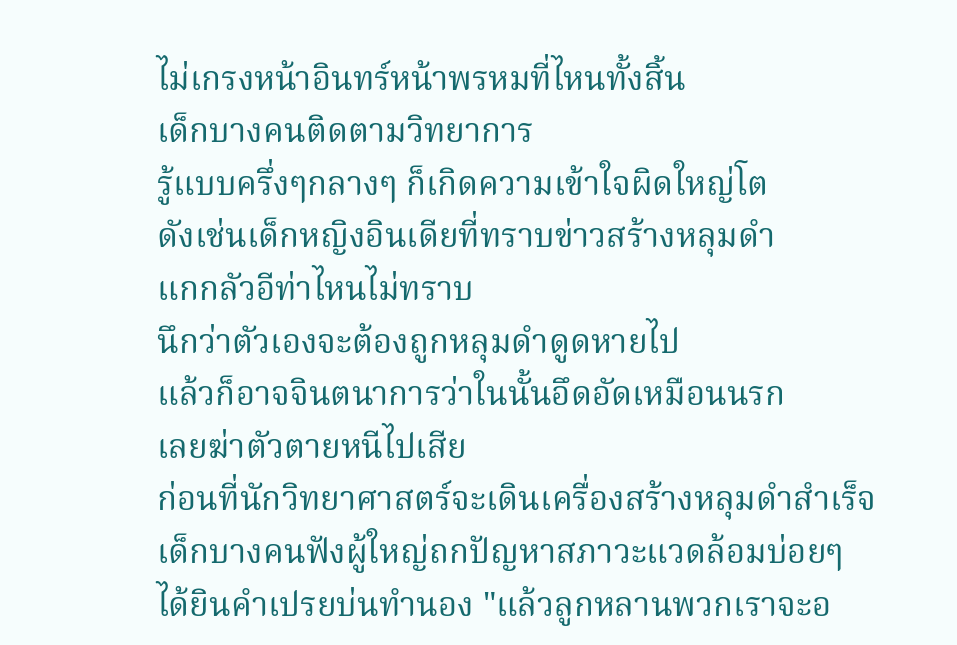ไม่เกรงหน้าอินทร์หน้าพรหมที่ไหนทั้งสิ้น
เด็กบางคนติดตามวิทยาการ
รู้แบบครึ่งๆกลางๆ ก็เกิดความเข้าใจผิดใหญ่โต
ดังเช่นเด็กหญิงอินเดียที่ทราบข่าวสร้างหลุมดำ
แกกลัวอีท่าไหนไม่ทราบ
นึกว่าตัวเองจะต้องถูกหลุมดำดูดหายไป
แล้วก็อาจจินตนาการว่าในนั้นอึดอัดเหมือนนรก
เลยฆ่าตัวตายหนีไปเสีย
ก่อนที่นักวิทยาศาสตร์จะเดินเครื่องสร้างหลุมดำสำเร็จ
เด็กบางคนฟังผู้ใหญ่ถกปัญหาสภาวะแวดล้อมบ่อยๆ
ได้ยินคำเปรยบ่นทำนอง "แล้วลูกหลานพวกเราจะอ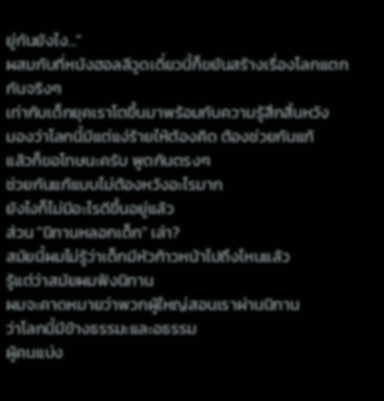ยู่กันยังไง..."
ผสมกับที่หนังฮอลลีวูดเดี๋ยวนี้ก็ขยันสร้างเรื่องโลกแตกกันจริงๆ
เท่ากับเด็กยุคเราโตขึ้นมาพร้อมกับความรู้สึกสิ้นหวัง
มองว่าโลกนี้มีแต่แง่ร้ายให้ต้องคิด ต้องช่วยกันแก้
แล้วก็ขอโทษนะครับ พูดกันตรงๆ
ช่วยกันแก้แบบไม่ต้องหวังอะไรมาก
ยังไงก็ไม่มีอะไรดีขึ้นอยู่แล้ว
ส่วน "นิทานหลอกเด็ก" เล่า?
สมัยนี้ผมไม่รู้ว่าเด็กมีหัวก้าวหน้าไปถึงไหนแล้ว
รู้แต่ว่าสมัยผมฟังนิทาน
ผมจะคาดหมายว่าพวกผู้ใหญ่สอนเราผ่านนิทาน
ว่าโลกนี้มีข้างธรรมะและอธรรม
ผู้คนแบ่ง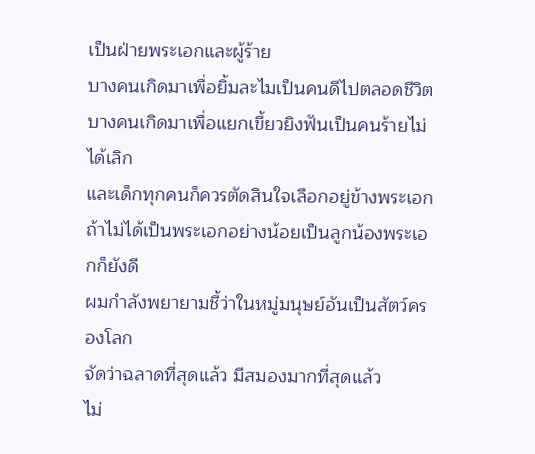เป็นฝ่ายพระเอกและผู้ร้าย
บางคนเกิดมาเพื่อยิ้มละไมเป็นคนดีไปตลอดชีวิต
บางคนเกิดมาเพื่อแยกเขี้ยวยิงฟันเป็นคนร้ายไม่ได้เลิก
และเด็กทุกคนก็ควรตัดสินใจเลือกอยู่ข้างพระเอก
ถ้าไม่ได้เป็นพระเอกอย่างน้อยเป็นลูกน้องพระเอกก็ยังดี
ผมกำลังพยายามชี้ว่าในหมู่มนุษย์อันเป็นสัตว์ครองโลก
จัดว่าฉลาดที่สุดแล้ว มีสมองมากที่สุดแล้ว
ไม่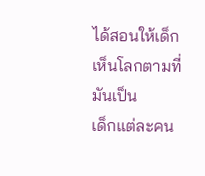ได้สอนให้เด็กเห็นโลกตามที่มันเป็น
เด็กแต่ละคน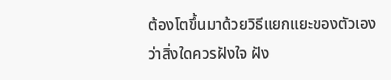ต้องโตขึ้นมาด้วยวิธีแยกแยะของตัวเอง
ว่าสิ่งใดควรฝังใจ ฝัง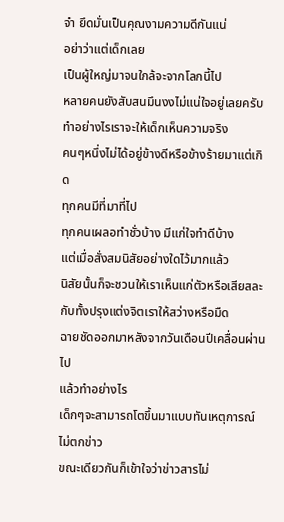จำ ยึดมั่นเป็นคุณงามความดีกันแน่
อย่าว่าแต่เด็กเลย
เป็นผู้ใหญ่มาจนใกล้จะจากโลกนี้ไป
หลายคนยังสับสนมึนงงไม่แน่ใจอยู่เลยครับ
ทำอย่างไรเราจะให้เด็กเห็นความจริง
คนๆหนึ่งไม่ได้อยู่ข้างดีหรือข้างร้ายมาแต่เกิด
ทุกคนมีที่มาที่ไป
ทุกคนเผลอทำชั่วบ้าง มีแก่ใจทำดีบ้าง
แต่เมื่อสั่งสมนิสัยอย่างใดไว้มากแล้ว
นิสัยนั้นก็จะชวนให้เราเห็นแก่ตัวหรือเสียสละ
กับทั้งปรุงแต่งจิตเราให้สว่างหรือมืด
ฉายชัดออกมาหลังจากวันเดือนปีเคลื่อนผ่านไป
แล้วทำอย่างไร
เด็กๆจะสามารถโตขึ้นมาแบบทันเหตุการณ์ไม่ตกข่าว
ขณะเดียวกันก็เข้าใจว่าข่าวสารไม่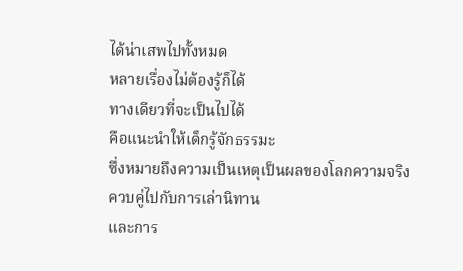ได้น่าเสพไปทั้งหมด
หลายเรื่องไม่ต้องรู้ก็ได้
ทางเดียวที่จะเป็นไปได้
คือแนะนำให้เด็กรู้จักธรรมะ
ซึ่งหมายถึงความเป็นเหตุเป็นผลของโลกความจริง
ควบคู่ไปกับการเล่านิทาน
และการ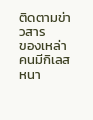ติดตามข่าวสาร
ของเหล่าคนมีกิเลสหนา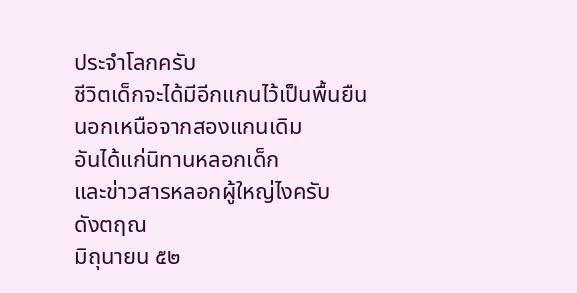ประจำโลกครับ
ชีวิตเด็กจะได้มีอีกแกนไว้เป็นพื้นยืน
นอกเหนือจากสองแกนเดิม
อันได้แก่นิทานหลอกเด็ก
และข่าวสารหลอกผู้ใหญ่ไงครับ
ดังตฤณ
มิถุนายน ๕๒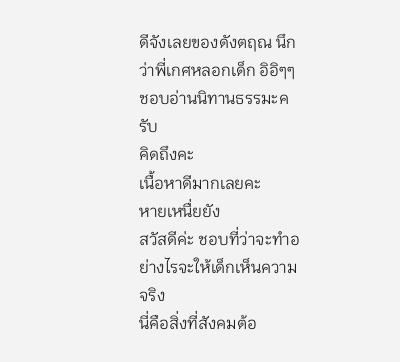ดีจังเลยของดังตฤณ นึกว่าพี่เกศหลอกเด็ก อิอิๆๆ ชอบอ่านนิทานธรรมะครับ
คิดถึงคะ
เนื้อหาดีมากเลยคะ
หายเหนื่ยยัง
สวัสดีค่ะ ชอบที่ว่าจะทำอย่างไรจะให้เด็กเห็นความจริง
นี่คือสิ่งที่สังคมต้อ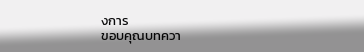งการ
ขอบคุณบทควา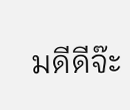มดีดีจ๊ะ